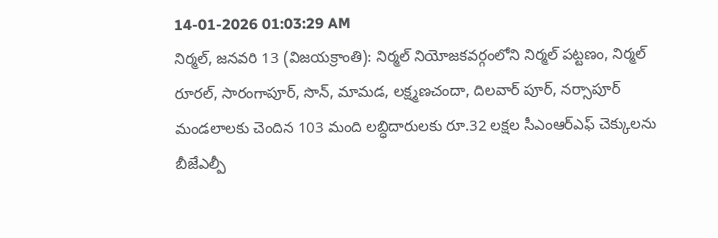14-01-2026 01:03:29 AM
నిర్మల్, జనవరి 13 (విజయక్రాంతి): నిర్మల్ నియోజకవర్గంలోని నిర్మల్ పట్టణం, నిర్మల్ రూరల్, సారంగాపూర్, సొన్, మామడ, లక్ష్మణచందా, దిలవార్ పూర్, నర్సాపూర్ మండలాలకు చెందిన 103 మంది లబ్ధిదారులకు రూ.32 లక్షల సీఎంఆర్ఎఫ్ చెక్కులను బీజేఎల్పీ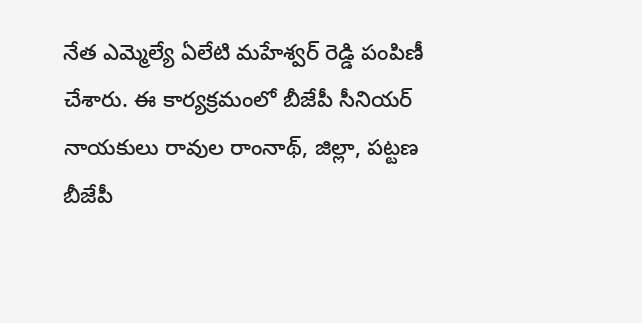నేత ఎమ్మెల్యే ఏలేటి మహేశ్వర్ రెడ్డి పంపిణీ చేశారు. ఈ కార్యక్రమంలో బీజేపీ సీనియర్ నాయకులు రావుల రాంనాథ్, జిల్లా, పట్టణ బీజేపీ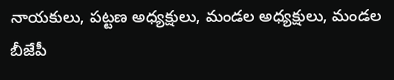నాయకులు, పట్టణ అధ్యక్షులు, మండల అధ్యక్షులు, మండల బీజేపీ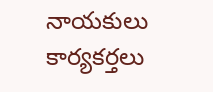నాయకులు కార్యకర్తలు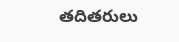తదితరులు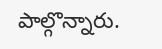పాల్గొన్నారు.